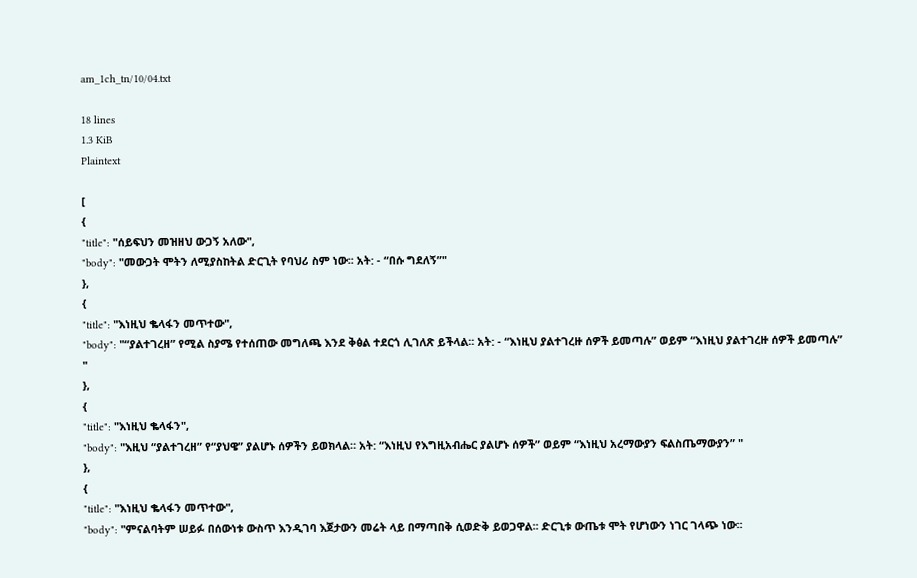am_1ch_tn/10/04.txt

18 lines
1.3 KiB
Plaintext

[
{
"title": "ሰይፍህን መዝዘህ ውጋኝ አለው",
"body": "መውጋት ሞትን ለሚያስከትል ድርጊት የባህሪ ስም ነው፡፡ አት: - “በሱ ግደለኝ”"
},
{
"title": "እነዚህ ቈላፋን መጥተው",
"body": "“ያልተገረዘ” የሚል ስያሜ የተሰጠው መግለጫ እንደ ቅፅል ተደርጎ ሊገለጽ ይችላል፡፡ አት: - “እነዚህ ያልተገረዙ ሰዎች ይመጣሉ” ወይም “እነዚህ ያልተገረዙ ሰዎች ይመጣሉ” "
},
{
"title": "እነዚህ ቈላፋን",
"body": "እዚህ “ያልተገረዘ” የ“ያህዌ” ያልሆኑ ሰዎችን ይወክላል። አት: “እነዚህ የእግዚአብሔር ያልሆኑ ሰዎች” ወይም “እነዚህ አረማውያን ፍልስጤማውያን” "
},
{
"title": "እነዚህ ቈላፋን መጥተው",
"body": "ምናልባትም ሠይፉ በሰውነቱ ውስጥ እንዲገባ እጀታውን መሬት ላይ በማጣበቅ ሲወድቅ ይወጋዋል፡፡ ድርጊቱ ውጤቱ ሞት የሆነውን ነገር ገላጭ ነው፡፡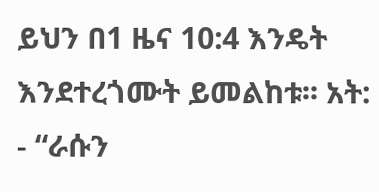ይህን በ1 ዜና 10:4 እንዴት እንደተረጎሙት ይመልከቱ፡፡ አት: - “ራሱን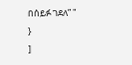በሰይፉ ገደለ” "
}
]